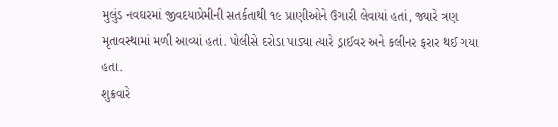મુલુંડ નવઘરમાં જીવદયાપ્રેમીની સતર્કતાથી ૧૯ પ્રાણીઓને ઉગારી લેવાયાં હતાં, જ્યારે ત્રણ મૃતાવસ્થામાં મળી આવ્યાં હતાં. પોલીસે દરોડા પાડ્યા ત્યારે ડ્રાઈવર અને કલીનર ફરાર થઈ ગયા હતા.
શુક્રવારે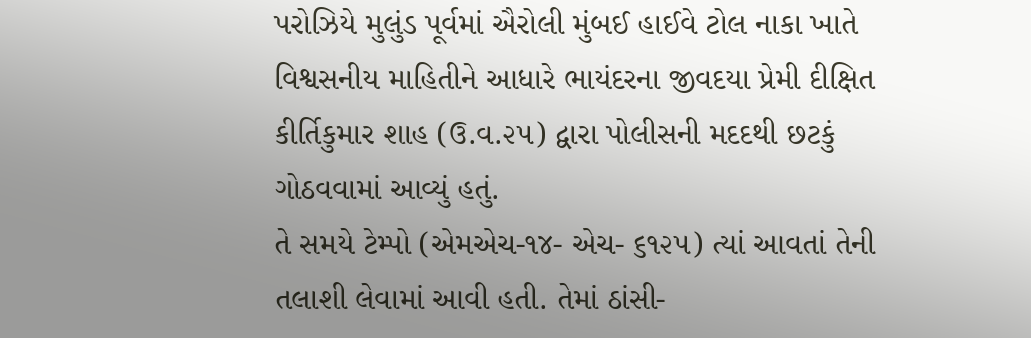પરોઝિયે મુલુંડ પૂર્વમાં ઐરોલી મુંબઈ હાઈવે ટોલ નાકા ખાતે વિશ્વસનીય માહિતીને આધારે ભાયંદરના જીવદયા પ્રેમી દીક્ષિત કીર્તિકુમાર શાહ (ઉ.વ.૨૫) દ્વારા પોલીસની મદદથી છટકું ગોઠવવામાં આવ્યું હતું.
તે સમયે ટેમ્પો (એમએચ-૧૪- એચ- ૬૧૨૫) ત્યાં આવતાં તેની તલાશી લેવામાં આવી હતી. તેમાં ઠાંસી-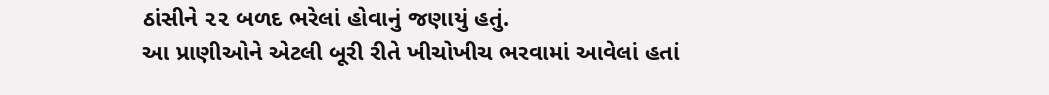ઠાંસીને ૨૨ બળદ ભરેલાં હોવાનું જણાયું હતું.
આ પ્રાણીઓને એટલી બૂરી રીતે ખીચોખીચ ભરવામાં આવેલાં હતાં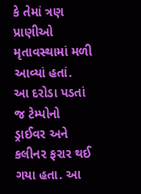કે તેમાં ત્રણ પ્રાણીઓ મૃતાવસ્થામાં મળી આવ્યાં હતાં.
આ દરોડા પડતાં જ ટેમ્પોનો ડ્રાઈવર અને કલીનર ફરાર થઈ ગયા હતા. આ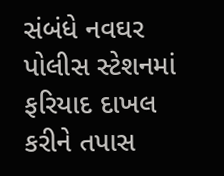સંબંધે નવઘર પોલીસ સ્ટેશનમાં ફરિયાદ દાખલ કરીને તપાસ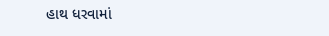હાથ ધરવામાં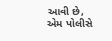આવી છે, એમ પોલીસે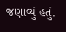જણાવ્યું હતું.